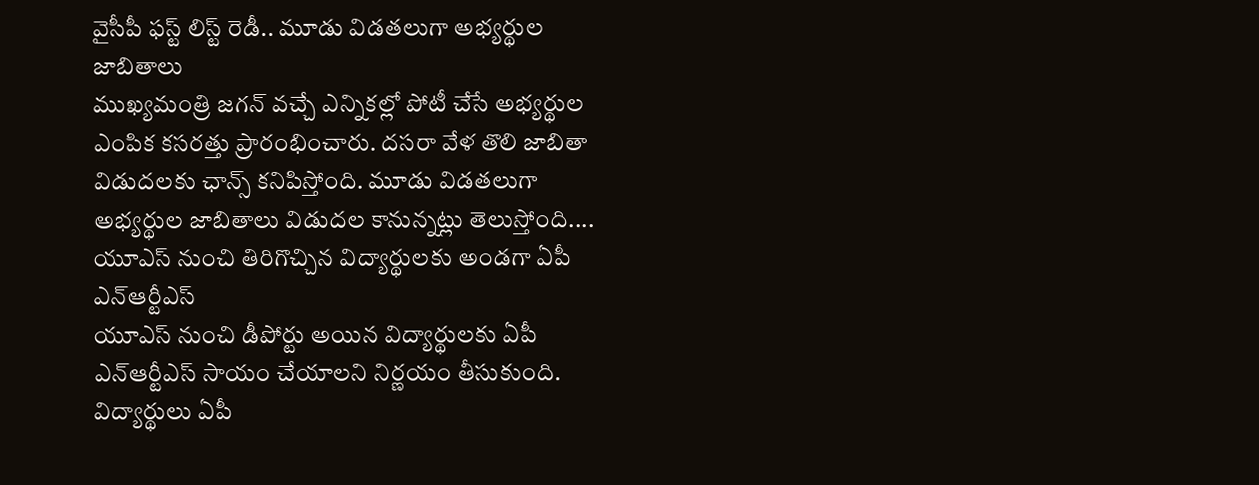వైసీపీ ఫస్ట్ లిస్ట్ రెడీ.. మూడు విడతలుగా అభ్యర్థుల జాబితాలు
ముఖ్యమంత్రి జగన్ వచ్చే ఎన్నికల్లో పోటీ చేసే అభ్యర్థుల ఎంపిక కసరత్తు ప్రారంభించారు. దసరా వేళ తొలి జాబితా విడుదలకు ఛాన్స్ కనిపిస్తోంది. మూడు విడతలుగా అభ్యర్థుల జాబితాలు విడుదల కానున్నట్లు తెలుస్తోంది....
యూఎస్ నుంచి తిరిగొచ్చిన విద్యార్థులకు అండగా ఏపీ ఎన్ఆర్టీఎస్
యూఎస్ నుంచి డీపోర్టు అయిన విద్యార్థులకు ఏపీ ఎన్ఆర్టీఎస్ సాయం చేయాలని నిర్ణయం తీసుకుంది. విద్యార్థులు ఏపీ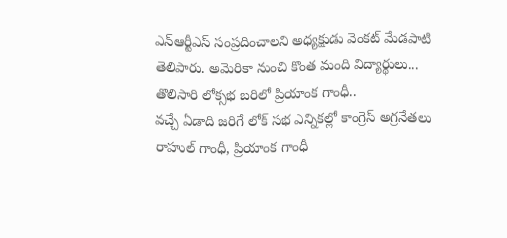ఎన్ఆర్టీఎస్ సంప్రదించాలని అధ్యక్షుడు వెంకట్ మేడపాటి తెలిపారు. అమెరికా నుంచి కొంత మంది విద్యార్థులు...
తొలిసారి లోక్సభ బరిలో ప్రియాంక గాంధీ..
వచ్చే ఏడాది జరిగే లోక్ సభ ఎన్నికల్లో కాంగ్రెస్ అగ్రనేతలు రాహుల్ గాంధీ, ప్రియాంక గాంధీ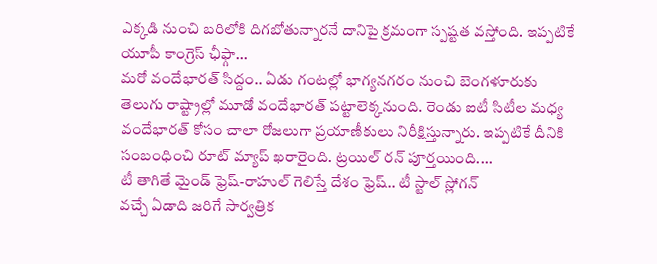ఎక్కడి నుంచి బరిలోకి దిగబోతున్నారనే దానిపై క్రమంగా స్పష్టత వస్తోంది. ఇప్పటికే యూపీ కాంగ్రెస్ ఛీఫ్గా...
మరో వందేభారత్ సిద్దం.. ఏడు గంటల్లో భాగ్యనగరం నుంచి బెంగళూరుకు
తెలుగు రాష్ట్రాల్లో మూడో వందేభారత్ పట్టాలెక్కనుంది. రెండు ఐటీ సిటీల మధ్య వందేభారత్ కోసం చాలా రోజలుగా ప్రయాణీకులు నిరీక్షిస్తున్నారు. ఇప్పటికే దీనికి సంబంధించి రూట్ మ్యాప్ ఖరారైంది. ట్రయిల్ రన్ పూర్తయింది....
టీ తాగితే మైండ్ ఫ్రెష్-రాహుల్ గెలిస్తే దేశం ఫ్రెష్.. టీ స్టాల్ స్లోగన్
వచ్చే ఏడాది జరిగే సార్వత్రిక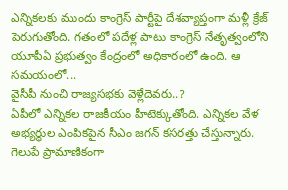ఎన్నికలకు ముందు కాంగ్రెస్ పార్టీపై దేశవ్యాప్తంగా మళ్లీ క్రేజ్ పెరుగుతోంది. గతంలో పదేళ్ల పాటు కాంగ్రెస్ నేతృత్వంలోని యూపీఏ ప్రభుత్వం కేంద్రంలో అధికారంలో ఉంది. ఆ సమయంలో...
వైసీపీ నుంచి రాజ్యసభకు వెళ్లేదెవరు..?
ఏపీలో ఎన్నికల రాజకీయం హీటెక్కుతోంది. ఎన్నికల వేళ అభ్యర్థుల ఎంపికపైన సీఎం జగన్ కసరత్తు చేస్తున్నారు. గెలుపే ప్రామాణికంగా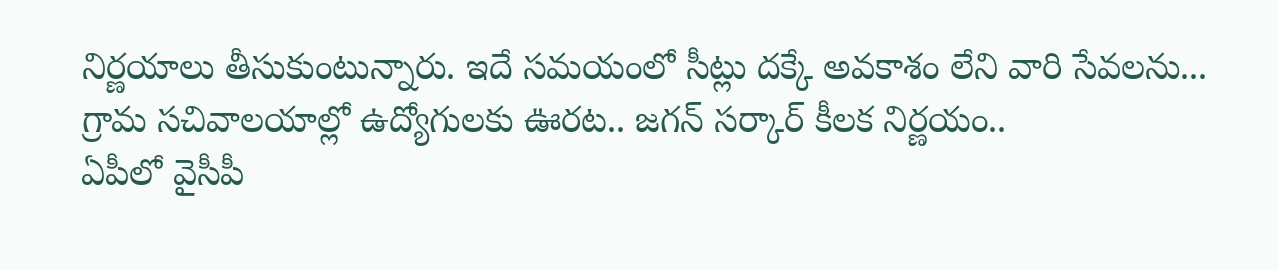నిర్ణయాలు తీసుకుంటున్నారు. ఇదే సమయంలో సీట్లు దక్కే అవకాశం లేని వారి సేవలను...
గ్రామ సచివాలయాల్లో ఉద్యోగులకు ఊరట.. జగన్ సర్కార్ కీలక నిర్ణయం..
ఏపీలో వైసీపీ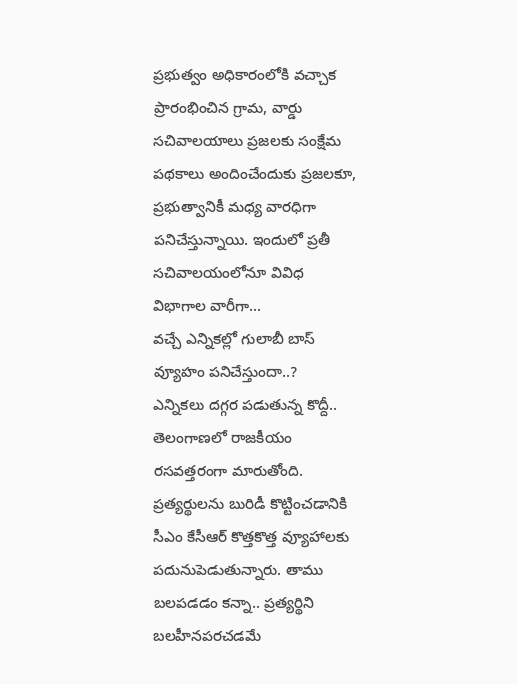ప్రభుత్వం అధికారంలోకి వచ్చాక ప్రారంభించిన గ్రామ, వార్డు సచివాలయాలు ప్రజలకు సంక్షేమ పథకాలు అందించేందుకు ప్రజలకూ, ప్రభుత్వానికీ మధ్య వారధిగా పనిచేస్తున్నాయి. ఇందులో ప్రతీ సచివాలయంలోనూ వివిధ విభాగాల వారీగా...
వచ్చే ఎన్నికల్లో గులాబీ బాస్ వ్యూహం పనిచేస్తుందా..?
ఎన్నికలు దగ్గర పడుతున్న కొద్దీ.. తెలంగాణలో రాజకీయం రసవత్తరంగా మారుతోంది. ప్రత్యర్థులను బురిడీ కొట్టించడానికి సీఎం కేసీఆర్ కొత్తకొత్త వ్యూహాలకు పదునుపెడుతున్నారు. తాము బలపడడం కన్నా.. ప్రత్యర్థిని బలహీనపరచడమే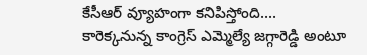కేసీఆర్ వ్యూహంగా కనిపిస్తోంది....
కారెక్కనున్న కాంగ్రెస్ ఎమ్మెల్యే జగ్గారెడ్డి అంటూ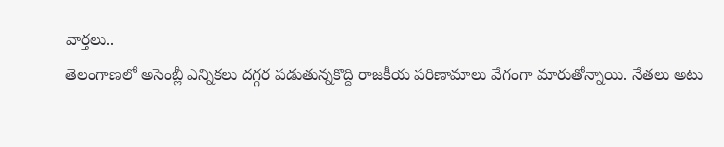వార్తలు..
తెలంగాణలో అసెంబ్లీ ఎన్నికలు దగ్గర పడుతున్నకొద్ది రాజకీయ పరిణామాలు వేగంగా మారుతోన్నాయి. నేతలు అటు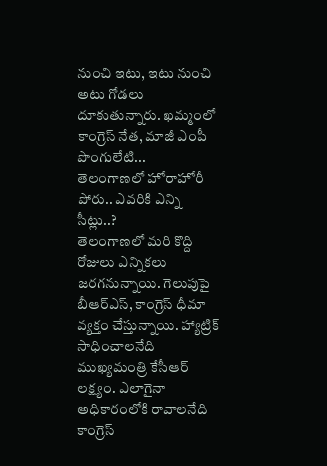నుంచి ఇటు, ఇటు నుంచి అటు గోడలు దూకుతున్నారు. ఖమ్మంలో కాంగ్రెస్ నేత, మాజీ ఎంపీ పొంగులేటి...
తెలంగాణలో హోరాహోరీ పోరు.. ఎవరికి ఎన్ని సీట్లు..?
తెలంగాణలో మరి కొద్ది రోజులు ఎన్నికలు జరగనున్నాయి. గెలుపుపై బీఆర్ఎస్, కాంగ్రెస్ ధీమా వ్యక్తం చేస్తున్నాయి. హ్యాట్రిక్ సాధించాలనేది ముఖ్యమంత్రి కేసీఆర్ లక్ష్యం. ఎలాగైనా అధికారంలోకి రావాలనేది కాంగ్రెస్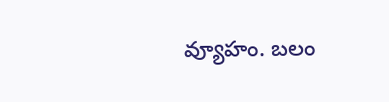వ్యూహం. బలం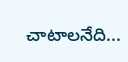చాటాలనేది...